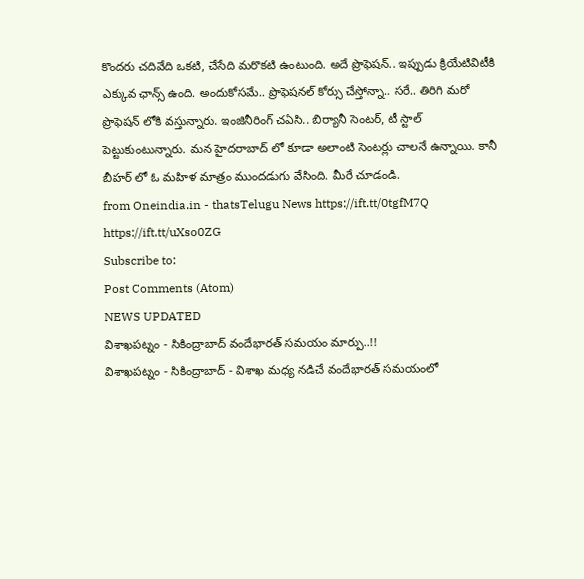కొందరు చదివేది ఒకటి, చేసేది మరొకటి ఉంటుంది. అదే ప్రొఫెషన్.. ఇప్పుడు క్రియేటివిటీకి ఎక్కువ ఛాన్స్ ఉంది. అందుకోసమే.. ప్రొఫెషనల్ కోర్సు చేస్తోన్నా.. సరే.. తిరిగి మరో ప్రొఫెషన్ లోకి వస్తున్నారు. ఇంజినీరింగ్ చఏసి.. బిర్యానీ సెంటర్, టీ స్టాల్ పెట్టుకుంటున్నారు. మన హైదరాబాద్ లో కూడా అలాంటి సెంటర్లు చాలనే ఉన్నాయి. కానీ బీహర్ లో ఓ మహిళ మాత్రం ముందడుగు వేసింది. మీరే చూడండి.
from Oneindia.in - thatsTelugu News https://ift.tt/0tgfM7Q
https://ift.tt/uXso0ZG
Subscribe to:
Post Comments (Atom)
NEWS UPDATED
విశాఖపట్నం - సికింద్రాబాద్ వందేభారత్ సమయం మార్పు..!!
విశాఖపట్నం - సికింద్రాబాద్ - విశాఖ మధ్య నడిచే వందేభారత్ సమయంలో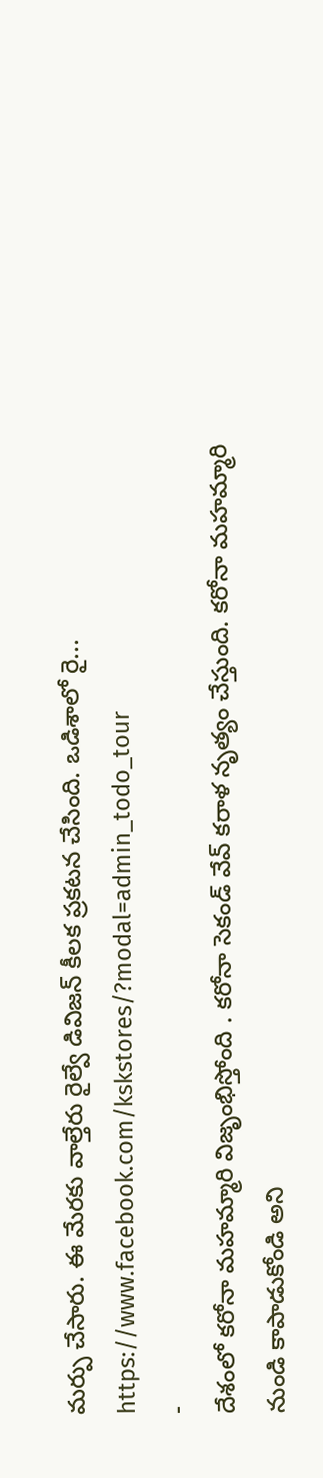మర్పు చేసారు. ఈ మేరకు వాల్తేరు రైల్వే డివిజన్ కీలక ప్రకటన చేసింది. ఒడిశాలో రై...
https://www.facebook.com/kskstores/?modal=admin_todo_tour
-
దేశంలో కరోనా మహమ్మారి విజృంభిస్తోంది . కరోనా సెకండ్ వేవ్ కరాళ నృత్యం చేస్తుంది. కరోనా మహమ్మారి నుండి కాపాడుకోండి అని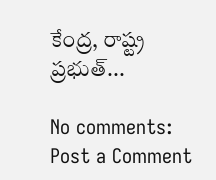కేంద్ర, రాష్ట్ర ప్రభుత్...

No comments:
Post a Comment